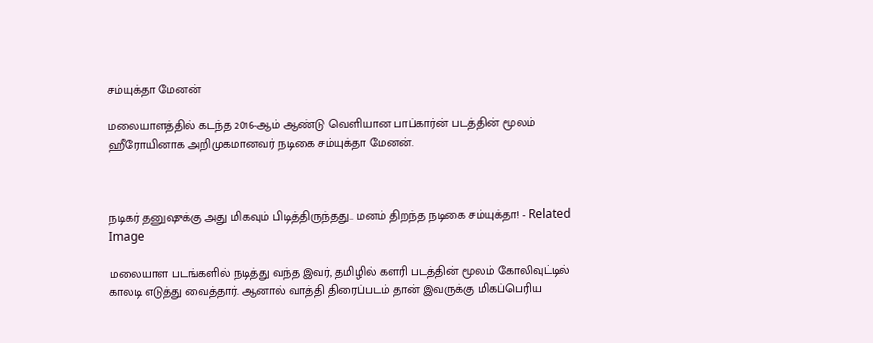சம்யுக்தா மேனன்

மலையாளத்தில் கடந்த 2016-ஆம் ஆண்டு வெளியான பாப்கார்ன் படத்தின் மூலம் ஹீரோயினாக அறிமுகமானவர் நடிகை சம்யுக்தா மேனன்.



நடிகர் தனுஷுக்கு அது மிகவும் பிடித்திருந்தது.. மனம் திறந்த நடிகை சம்யுக்தா! - Related Image

மலையாள படங்களில் நடித்து வந்த இவர், தமிழில் களரி படத்தின் மூலம் கோலிவுட்டில் காலடி எடுத்து வைத்தார். ஆனால் வாத்தி திரைப்படம் தான் இவருக்கு மிகப்பெரிய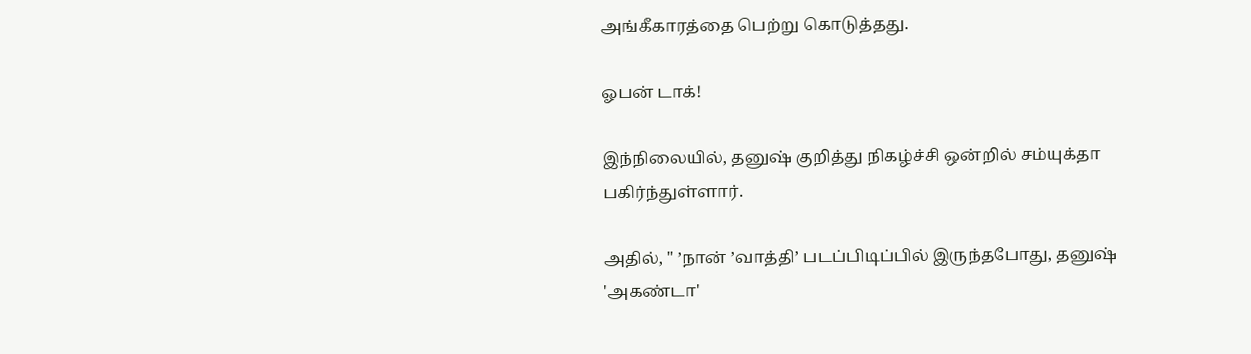அங்கீகாரத்தை பெற்று கொடுத்தது.

ஓபன் டாக்!

இந்நிலையில், தனுஷ் குறித்து நிகழ்ச்சி ஒன்றில் சம்யுக்தா பகிர்ந்துள்ளார்.

அதில், " ’நான் ’வாத்தி’ படப்பிடிப்பில் இருந்தபோது, தனுஷ் 'அகண்டா'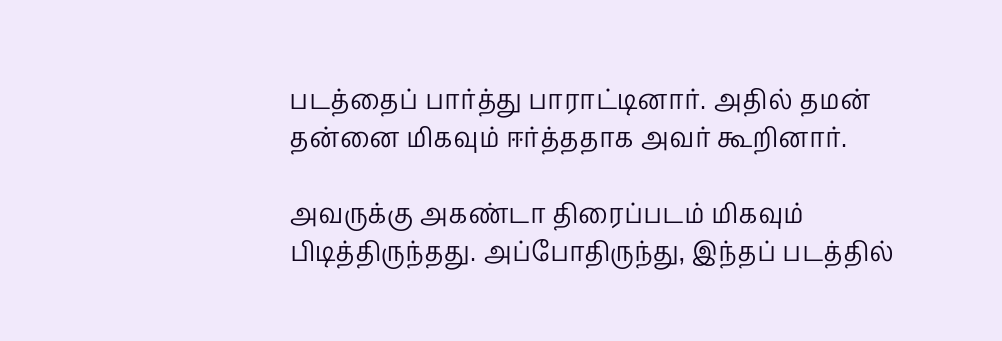படத்தைப் பார்த்து பாராட்டினார். அதில் தமன் தன்னை மிகவும் ஈர்த்ததாக அவர் கூறினார்.

அவருக்கு அகண்டா திரைப்படம் மிகவும் பிடித்திருந்தது. அப்போதிருந்து, இந்தப் படத்தில்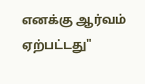எனக்கு ஆர்வம் ஏற்பட்டது"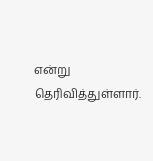என்று தெரிவித்துள்ளார்.